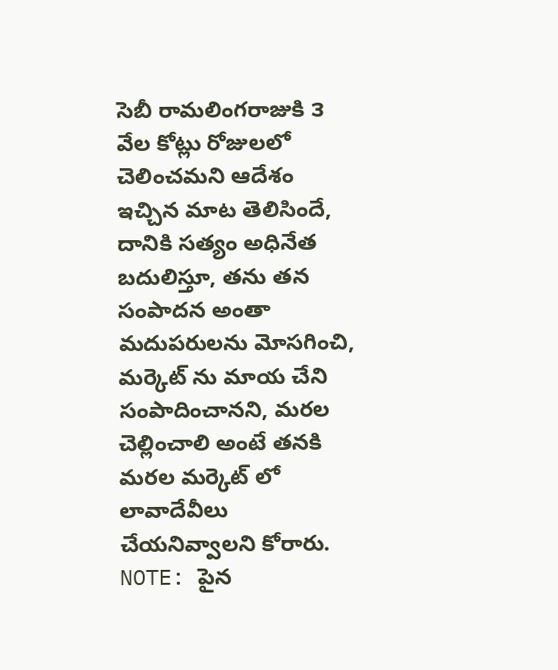సెబీ రామలింగరాజుకి ౩ వేల కోట్లు రోజులలో చెలించమని ఆదేశం ఇచ్చిన మాట తెలిసిందే, దానికి సత్యం అధినేత బదులిస్తూ, తను తన సంపాదన అంతా మదుపరులను మోసగించి, మర్కెట్ ను మాయ చేని సంపాదించానని, మరల చెల్లించాలి అంటే తనకి మరల మర్కెట్ లో లావాదేవీలు చేయనివ్వాలని కోరారు.
NOTE: పైన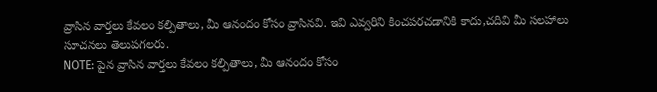వ్రాసిన వార్తలు కేవలం కల్పితాలు, మీ ఆనందం కోసం వ్రాసినవి. ఇవి ఎవ్వరిని కించపరచడానికి కాదు,చదివి మీ సలహాలు సూచనలు తెలుపగలరు.
NOTE: పైన వ్రాసిన వార్తలు కేవలం కల్పితాలు, మీ ఆనందం కోసం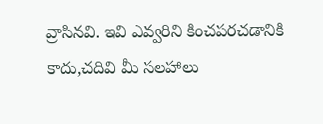వ్రాసినవి. ఇవి ఎవ్వరిని కించపరచడానికి కాదు,చదివి మీ సలహాలు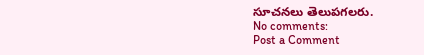సూచనలు తెలుపగలరు.
No comments:
Post a Comment